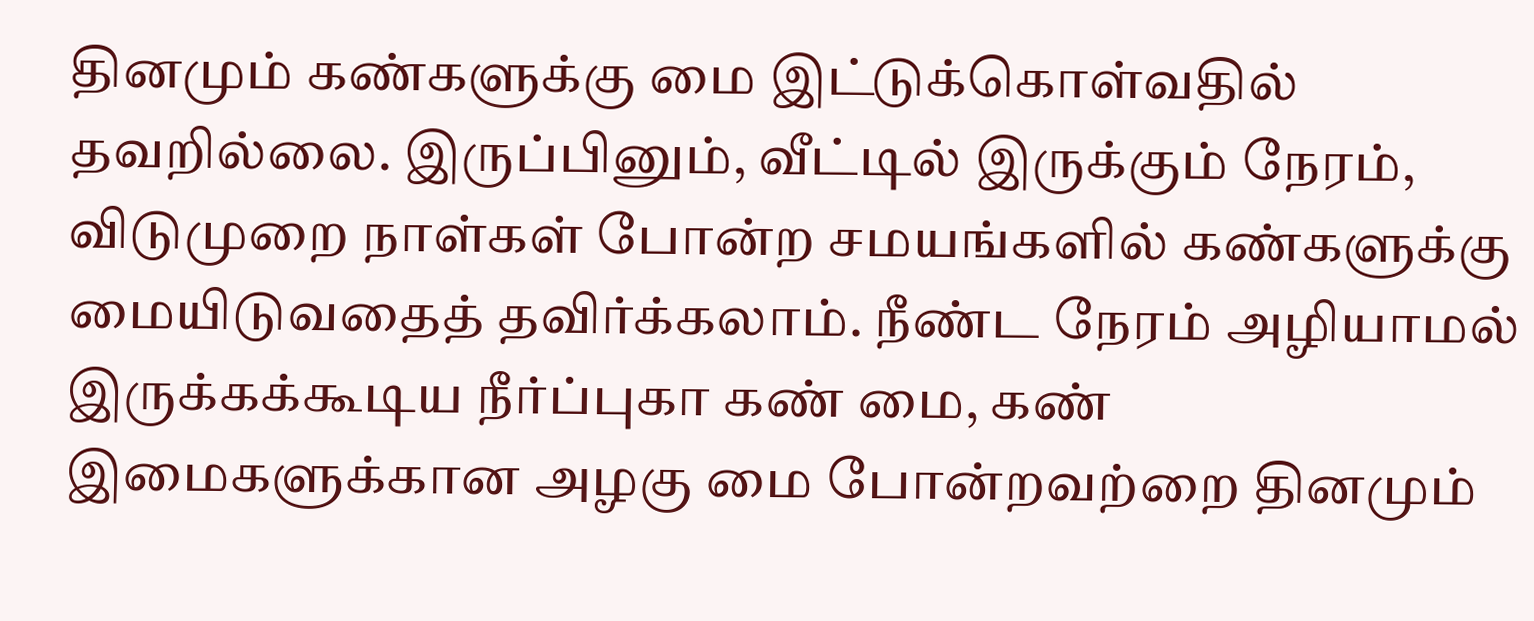தினமும் கண்களுக்கு மை இட்டுக்கொள்வதில் தவறில்லை. இருப்பினும், வீட்டில் இருக்கும் நேரம், விடுமுறை நாள்கள் போன்ற சமயங்களில் கண்களுக்கு மையிடுவதைத் தவிர்க்கலாம். நீண்ட நேரம் அழியாமல் இருக்கக்கூடிய நீர்ப்புகா கண் மை, கண் இமைகளுக்கான அழகு மை போன்றவற்றை தினமும்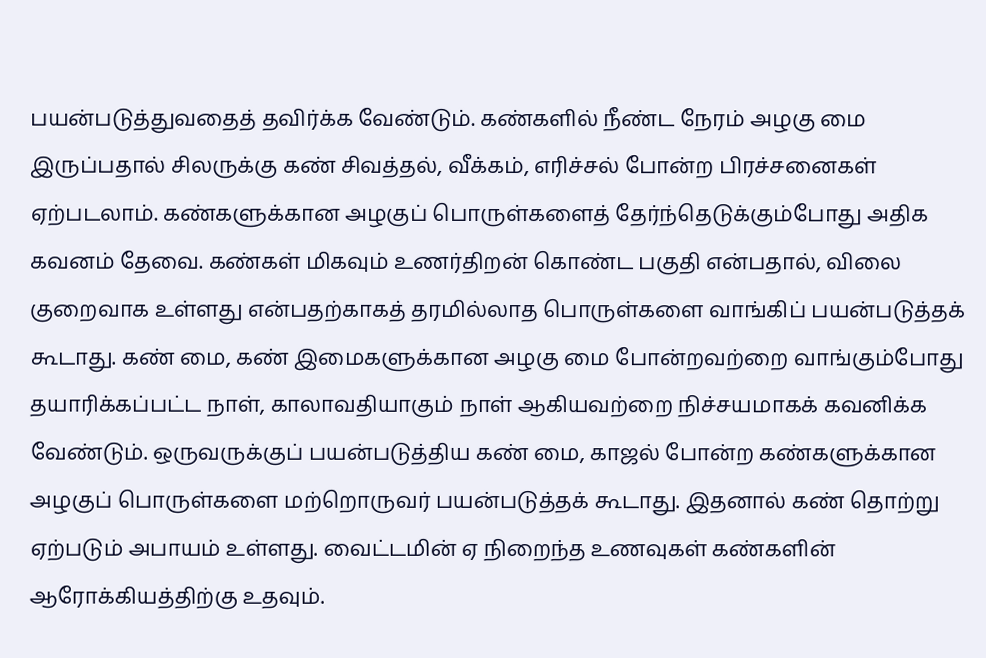பயன்படுத்துவதைத் தவிர்க்க வேண்டும். கண்களில் நீண்ட நேரம் அழகு மை இருப்பதால் சிலருக்கு கண் சிவத்தல், வீக்கம், எரிச்சல் போன்ற பிரச்சனைகள் ஏற்படலாம். கண்களுக்கான அழகுப் பொருள்களைத் தேர்ந்தெடுக்கும்போது அதிக கவனம் தேவை. கண்கள் மிகவும் உணர்திறன் கொண்ட பகுதி என்பதால், விலை குறைவாக உள்ளது என்பதற்காகத் தரமில்லாத பொருள்களை வாங்கிப் பயன்படுத்தக் கூடாது. கண் மை, கண் இமைகளுக்கான அழகு மை போன்றவற்றை வாங்கும்போது தயாரிக்கப்பட்ட நாள், காலாவதியாகும் நாள் ஆகியவற்றை நிச்சயமாகக் கவனிக்க வேண்டும். ஒருவருக்குப் பயன்படுத்திய கண் மை, காஜல் போன்ற கண்களுக்கான அழகுப் பொருள்களை மற்றொருவர் பயன்படுத்தக் கூடாது. இதனால் கண் தொற்று ஏற்படும் அபாயம் உள்ளது. வைட்டமின் ஏ நிறைந்த உணவுகள் கண்களின் ஆரோக்கியத்திற்கு உதவும்.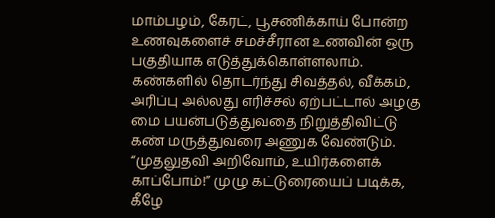மாம்பழம், கேரட், பூசணிக்காய் போன்ற உணவுகளைச் சமச்சீரான உணவின் ஒரு பகுதியாக எடுத்துக்கொள்ளலாம். கண்களில் தொடர்ந்து சிவத்தல், வீக்கம், அரிப்பு அல்லது எரிச்சல் ஏற்பட்டால் அழகு மை பயன்படுத்துவதை நிறுத்திவிட்டு கண் மருத்துவரை அணுக வேண்டும். “முதலுதவி அறிவோம், உயிர்களைக் காப்போம்!” முழு கட்டுரையைப் படிக்க, கீழே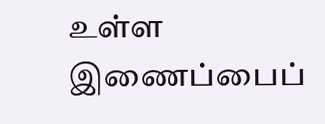உள்ள இணைப்பைப்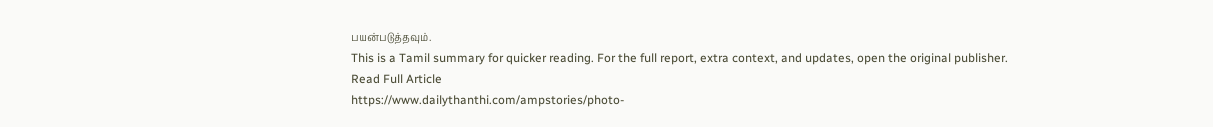பயன்படுத்தவும்.
This is a Tamil summary for quicker reading. For the full report, extra context, and updates, open the original publisher.
Read Full Article
https://www.dailythanthi.com/ampstories/photo-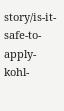story/is-it-safe-to-apply-kohl-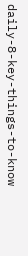daily-8-key-things-to-know